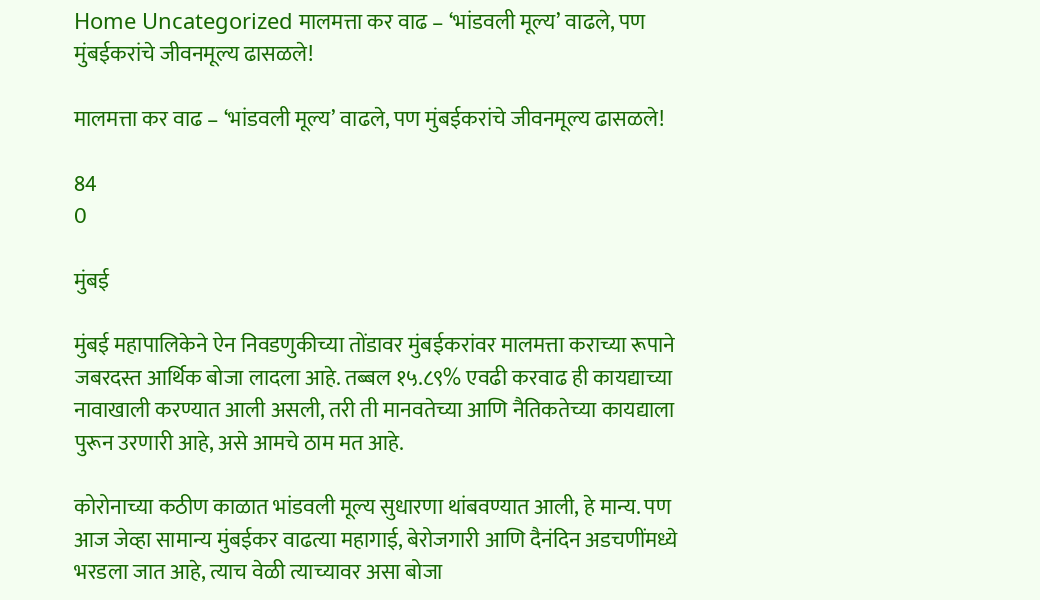Home Uncategorized मालमत्ता कर वाढ – ‘भांडवली मूल्य’ वाढले, पण मुंबईकरांचे जीवनमूल्य ढासळले!

मालमत्ता कर वाढ – ‘भांडवली मूल्य’ वाढले, पण मुंबईकरांचे जीवनमूल्य ढासळले!

84
0

मुंबई

मुंबई महापालिकेने ऐन निवडणुकीच्या तोंडावर मुंबईकरांवर मालमत्ता कराच्या रूपाने जबरदस्त आर्थिक बोजा लादला आहे. तब्बल १५.८९% एवढी करवाढ ही कायद्याच्या नावाखाली करण्यात आली असली, तरी ती मानवतेच्या आणि नैतिकतेच्या कायद्याला पुरून उरणारी आहे, असे आमचे ठाम मत आहे.

कोरोनाच्या कठीण काळात भांडवली मूल्य सुधारणा थांबवण्यात आली, हे मान्य. पण आज जेव्हा सामान्य मुंबईकर वाढत्या महागाई, बेरोजगारी आणि दैनंदिन अडचणींमध्ये भरडला जात आहे, त्याच वेळी त्याच्यावर असा बोजा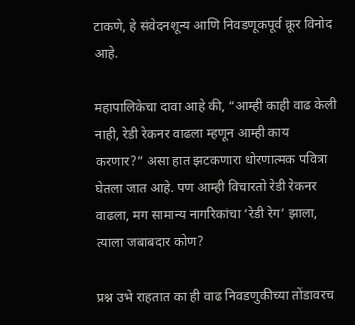टाकणे, हे संवेदनशून्य आणि निवडणूकपूर्व क्रूर विनोद आहे.

महापालिकेचा दावा आहे की, “आम्ही काही वाढ केली नाही, रेडी रेकनर वाढला म्हणून आम्ही काय करणार?” असा हात झटकणारा धोरणात्मक पवित्रा घेतला जात आहे. पण आम्ही विचारतो रेडी रेकनर वाढला, मग सामान्य नागरिकांचा ‘रेडी रेग’ झाला, त्याला जबाबदार कोण?

प्रश्न उभे राहतात का ही वाढ निवडणुकीच्या तोंडावरच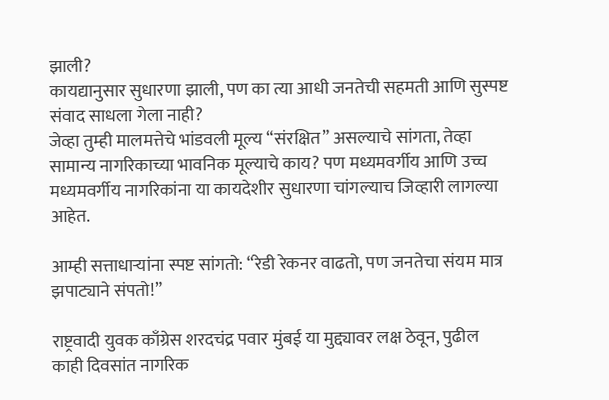झाली?
कायद्यानुसार सुधारणा झाली, पण का त्या आधी जनतेची सहमती आणि सुस्पष्ट संवाद साधला गेला नाही?
जेव्हा तुम्ही मालमत्तेचे भांडवली मूल्य “संरक्षित” असल्याचे सांगता, तेव्हा सामान्य नागरिकाच्या भावनिक मूल्याचे काय? पण मध्यमवर्गीय आणि उच्च मध्यमवर्गीय नागरिकांना या कायदेशीर सुधारणा चांगल्याच जिव्हारी लागल्या आहेत.

आम्ही सत्ताधाऱ्यांना स्पष्ट सांगतो: “रेडी रेकनर वाढतो, पण जनतेचा संयम मात्र झपाट्याने संपतो!”

राष्ट्रवादी युवक काँग्रेस शरदचंद्र पवार मुंबई या मुद्द्यावर लक्ष ठेवून, पुढील काही दिवसांत नागरिक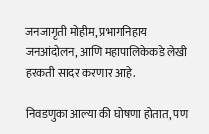जनजागृती मोहीम, प्रभागनिहाय जनआंदोलन, आणि महापालिकेकडे लेखी हरकती सादर करणार आहे.

निवडणुका आल्या की घोषणा होतात, पण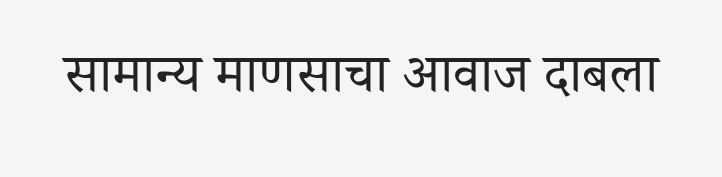सामान्य माणसाचा आवाज दाबला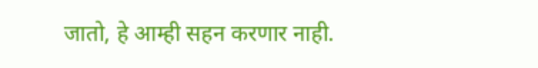जातो, हे आम्ही सहन करणार नाही.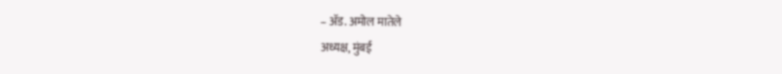– ॲड. अमोल मातेले
अध्यक्ष, मुंबई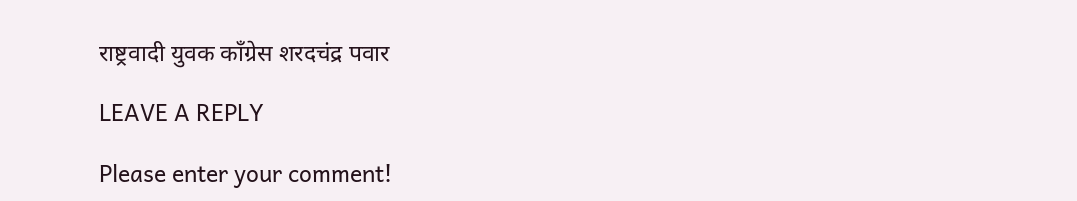राष्ट्रवादी युवक काँग्रेस शरदचंद्र पवार

LEAVE A REPLY

Please enter your comment!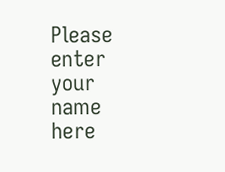Please enter your name here